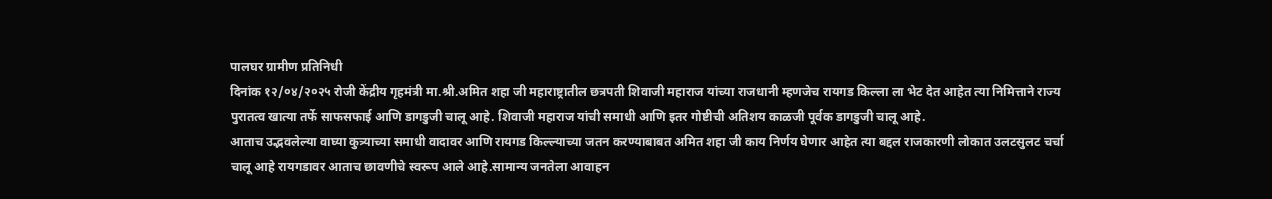पालघर ग्रामीण प्रतिनिधी
दिनांक १२/०४/२०२५ रोजी केंद्रीय गृहमंत्री मा.श्री.अमित शहा जी महाराष्ट्रातील छत्रपती शिवाजी महाराज यांच्या राजधानी म्हणजेच रायगड किल्ला ला भेट देत आहेत त्या निमित्ताने राज्य पुरातत्व खात्या तर्फे साफसफाई आणि डागडुजी चालू आहे. शिवाजी महाराज यांची समाधी आणि इतर गोष्टीची अतिशय काळजी पूर्वक डागडुजी चालू आहे.
आताच उद्भवलेल्या वाघ्या कुत्र्याच्या समाधी वादावर आणि रायगड किल्ल्याच्या जतन करण्याबाबत अमित शहा जी काय निर्णय घेणार आहेत त्या बद्दल राजकारणी लोकात उलटसुलट चर्चा चालू आहे रायगडावर आताच छावणीचे स्वरूप आले आहे.सामान्य जनतेला आवाहन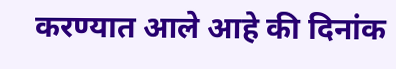करण्यात आले आहे की दिनांक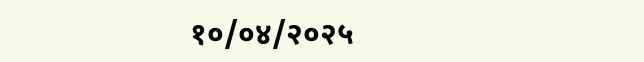१०/०४/२०२५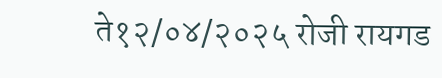ते१२/०४/२०२५ रोजी रायगड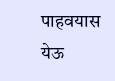पाहवयास येऊ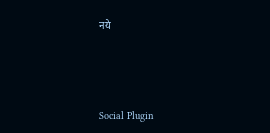नये





Social Plugin